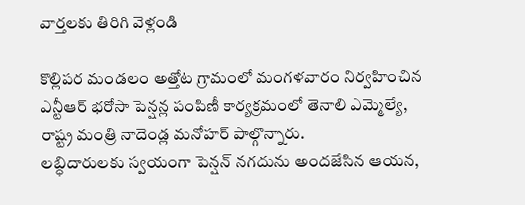వార్తలకు తిరిగి వెళ్లండి

కొల్లిపర మండలం అత్తోట గ్రామంలో మంగళవారం నిర్వహించిన ఎన్టీఆర్ భరోసా పెన్షన్ల పంపిణీ కార్యక్రమంలో తెనాలి ఎమ్మెల్యే, రాష్ట్ర మంత్రి నాదెండ్ల మనోహర్ పాల్గొన్నారు.
లబ్ధిదారులకు స్వయంగా పెన్షన్ నగదును అందజేసిన ఆయన,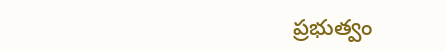ప్రభుత్వం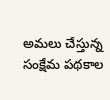అమలు చేస్తున్న సంక్షేమ పథకాల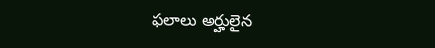ఫలాలు అర్హులైన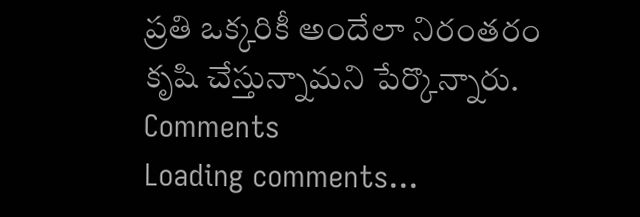ప్రతి ఒక్కరికీ అందేలా నిరంతరం కృషి చేస్తున్నామని పేర్కొన్నారు.
Comments
Loading comments...